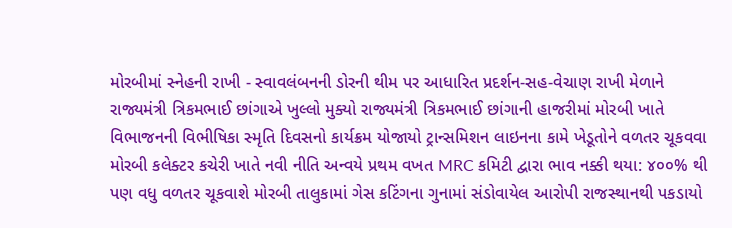મોરબીમાં સ્નેહની રાખી - સ્વાવલંબનની ડોરની થીમ પર આધારિત પ્રદર્શન-સહ-વેચાણ રાખી મેળાને રાજ્યમંત્રી ત્રિકમભાઈ છાંગાએ ખુલ્લો મુક્યો રાજ્યમંત્રી ત્રિકમભાઈ છાંગાની હાજરીમાં મોરબી ખાતે વિભાજનની વિભીષિકા સ્મૃતિ દિવસનો કાર્યક્રમ યોજાયો ટ્રાન્સમિશન લાઇનના કામે ખેડૂતોને વળતર ચૂકવવા મોરબી કલેક્ટર કચેરી ખાતે નવી નીતિ અન્વયે પ્રથમ વખત MRC કમિટી દ્વારા ભાવ નક્કી થયા: ૪૦૦% થી પણ વધુ વળતર ચૂકવાશે મોરબી તાલુકામાં ગેસ કટિંગના ગુનામાં સંડોવાયેલ આરોપી રાજસ્થાનથી પકડાયો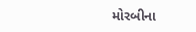મોરબીના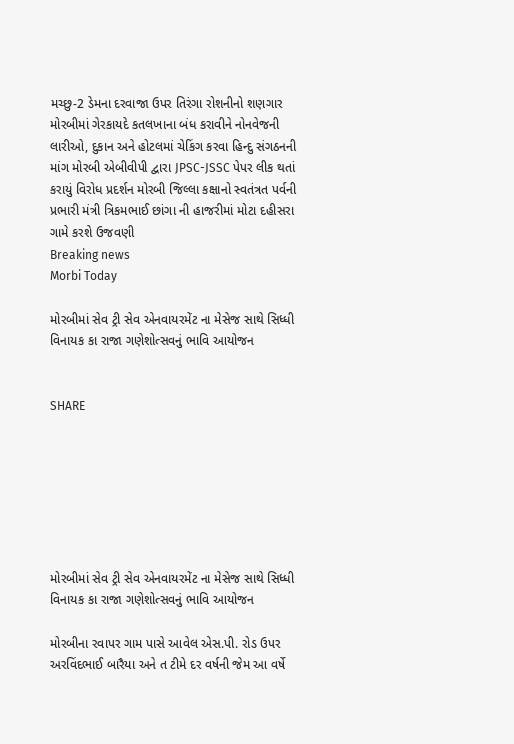મચ્છુ-2 ડેમના દરવાજા ઉપર તિરંગા રોશનીનો શણગાર મોરબીમાં ગેરકાયદે કતલખાના બંધ કરાવીને નોનવેજની લારીઓ, દુકાન અને હોટલમાં ચેકિંગ કરવા હિન્દુ સંગઠનની માંગ મોરબી એબીવીપી દ્વારા JPSC-JSSC પેપર લીક થતાં કરાયું વિરોધ પ્રદર્શન મોરબી જિલ્લા કક્ષાનો સ્વતંત્રત પર્વની પ્રભારી મંત્રી ત્રિકમભાઈ છાંગા ની હાજરીમાં મોટા દહીસરા ગામે કરશે ઉજવણી
Breaking news
Morbi Today

મોરબીમાં સેવ ટ્રી સેવ એનવાયરમેંટ ના મેસેજ સાથે સિધ્ધી વિનાયક કા રાજા ગણેશોત્સવનું ભાવિ આયોજન


SHARE







મોરબીમાં સેવ ટ્રી સેવ એનવાયરમેંટ ના મેસેજ સાથે સિધ્ધી વિનાયક કા રાજા ગણેશોત્સવનું ભાવિ આયોજન

મોરબીના રવાપર ગામ પાસે આવેલ એસ.પી. રોડ ઉપર અરવિંદભાઈ બારૈયા અને ત ટીમે દર વર્ષની જેમ આ વર્ષે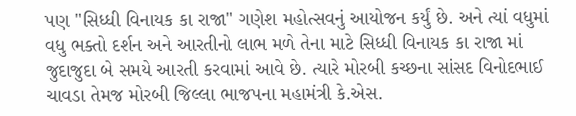પણ "સિધ્ધી વિનાયક કા રાજા" ગણેશ મહોત્સવનું આયોજન કર્યું છે. અને ત્યાં વધુમાં વધુ ભક્તો દર્શન અને આરતીનો લાભ મળે તેના માટે સિધ્ધી વિનાયક કા રાજા માં જુદાજુદા બે સમયે આરતી કરવામાં આવે છે. ત્યારે મોરબી કચ્છના સાંસદ વિનોદભાઈ ચાવડા તેમજ મોરબી જિલ્લા ભાજપના મહામંત્રી કે.એસ.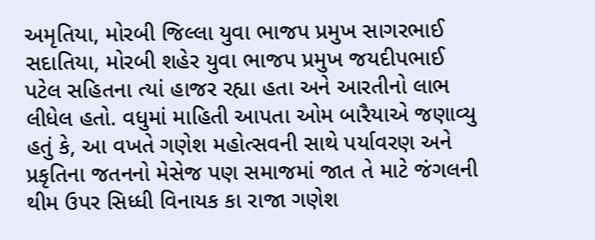અમૃતિયા, મોરબી જિલ્લા યુવા ભાજપ પ્રમુખ સાગરભાઈ સદાતિયા, મોરબી શહેર યુવા ભાજપ પ્રમુખ જયદીપભાઈ પટેલ સહિતના ત્યાં હાજર રહ્યા હતા અને આરતીનો લાભ લીધેલ હતો. વધુમાં માહિતી આપતા ઓમ બારૈયાએ જણાવ્યુ હતું કે, આ વખતે ગણેશ મહોત્સવની સાથે પર્યાવરણ અને પ્રકૃતિના જતનનો મેસેજ પણ સમાજમાં જાત તે માટે જંગલની થીમ ઉપર સિધ્ધી વિનાયક કા રાજા ગણેશ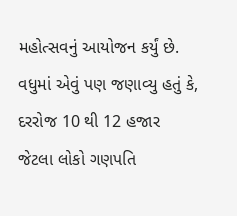મહોત્સવનું આયોજન કર્યું છે. વધુમાં એવું પણ જણાવ્યુ હતું કે, દરરોજ 10 થી 12 હજાર જેટલા લોકો ગણપતિ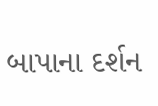બાપાના દર્શન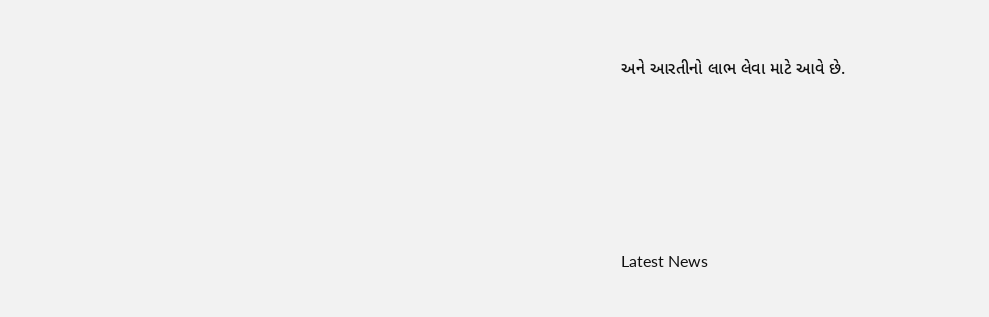અને આરતીનો લાભ લેવા માટે આવે છે.






Latest News